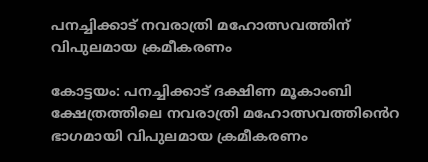പനച്ചിക്കാട് നവരാത്രി മഹോത്സവത്തിന് വിപുലമായ ക്രമീകരണം

കോട്ടയം: പനച്ചിക്കാട് ദക്ഷിണ മൂകാംബി ക്ഷേത്രത്തിലെ നവരാത്രി മഹോത്സവത്തി‍ൻെറ ഭാഗമായി വിപുലമായ ക്രമീകരണം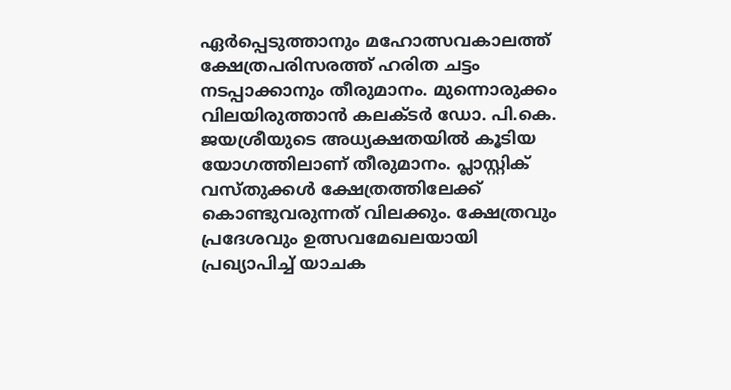ഏർപ്പെടുത്താനും മഹോത്സവകാലത്ത് ക്ഷേത്രപരിസരത്ത് ഹരിത ചട്ടം നടപ്പാക്കാനും തീരുമാനം. മുന്നൊരുക്കം വിലയിരുത്താൻ കലക്ടർ ഡോ. പി.കെ. ജയശ്രീയുടെ അധ്യക്ഷതയിൽ കൂടിയ യോഗത്തിലാണ് തീരുമാനം. പ്ലാസ്റ്റിക് വസ്തുക്കൾ ക്ഷേത്രത്തിലേക്ക് കൊണ്ടുവരുന്നത് വിലക്കും. ക്ഷേത്രവും പ്രദേശവും ഉത്സവമേഖലയായി പ്രഖ്യാപിച്ച് യാചക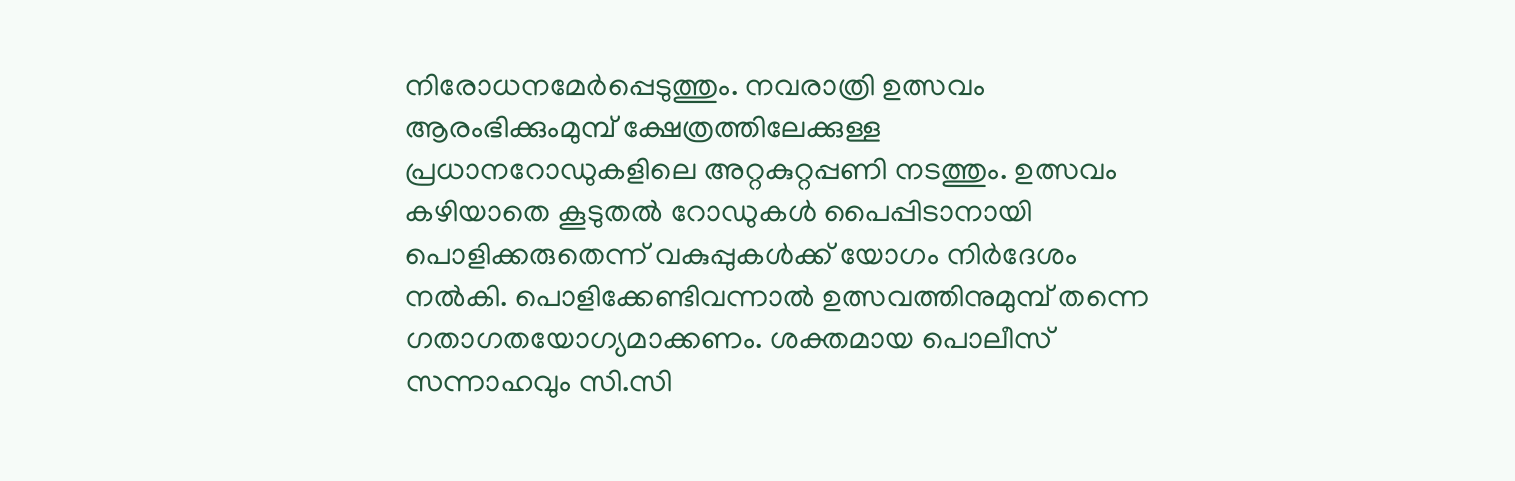നിരോധനമേർപ്പെടുത്തും. നവരാത്രി ഉത്സവം ആരംഭിക്കുംമുമ്പ് ക്ഷേത്രത്തിലേക്കുള്ള പ്രധാനറോഡുകളിലെ അറ്റകുറ്റപ്പണി നടത്തും. ഉത്സവം കഴിയാതെ കൂടുതൽ റോഡുകൾ പൈപ്പിടാനായി പൊളിക്കരുതെന്ന് വകുപ്പുകൾക്ക് യോഗം നിർദേശം നൽകി. പൊളിക്കേണ്ടിവന്നാൽ ഉത്സവത്തിനുമുമ്പ് തന്നെ ഗതാഗതയോഗ്യമാക്കണം. ശക്തമായ പൊലീസ് സന്നാഹവും സി.സി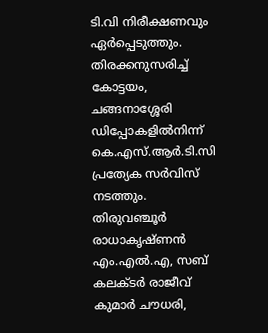ടി.വി നിരീക്ഷണവും ഏർപ്പെടുത്തും. തിരക്കനുസരിച്ച് കോട്ടയം, ചങ്ങനാശ്ശേരി ഡിപ്പോകളിൽനിന്ന് കെ.എസ്.ആർ.ടി.സി പ്രത്യേക സർവിസ് നടത്തും. തിരുവഞ്ചൂർ രാധാകൃഷ്ണൻ എം.എൽ.എ, സബ് കലക്ടർ രാജീവ് കുമാർ ചൗധരി,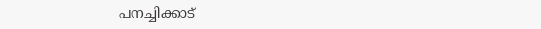പനച്ചിക്കാട്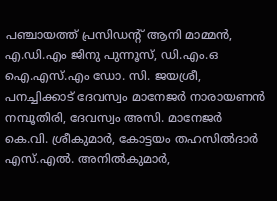പഞ്ചായത്ത് പ്രസിഡന്‍റ് ആനി മാമ്മൻ, എ.ഡി.എം ജിനു പുന്നൂസ്, ഡി.എം.ഒ ഐ.എസ്.എം ഡോ. സി. ജയശ്രീ, പനച്ചിക്കാട് ദേവസ്വം മാനേജർ നാരായണൻ നമ്പൂതിരി, ദേവസ്വം അസി. മാനേജർ കെ.വി. ശ്രീകുമാർ, കോട്ടയം തഹസിൽദാർ എസ്.എൽ. അനിൽകുമാർ,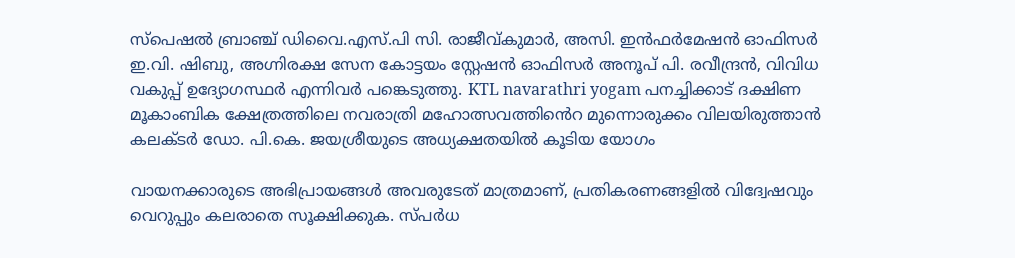സ്‌പെഷൽ ബ്രാഞ്ച് ഡിവൈ.എസ്.പി സി. രാജീവ്കുമാർ, അസി. ഇൻഫർമേഷൻ ഓഫിസർ ഇ.വി. ഷിബു, അഗ്നിരക്ഷ സേന കോട്ടയം സ്റ്റേഷൻ ഓഫിസർ അനൂപ് പി. രവീന്ദ്രൻ, വിവിധ വകുപ്പ് ഉദ്യോഗസ്ഥർ എന്നിവർ പങ്കെടുത്തു. KTL navarathri yogam പനച്ചിക്കാട് ദക്ഷിണ മൂകാംബിക ക്ഷേത്രത്തിലെ നവരാത്രി മഹോത്സവത്തി‍ൻെറ മുന്നൊരുക്കം വിലയിരുത്താൻ കലക്ടർ ഡോ. പി.കെ. ജയശ്രീയുടെ അധ്യക്ഷതയിൽ കൂടിയ യോഗം

വായനക്കാരുടെ അഭിപ്രായങ്ങള്‍ അവരുടേത് മാത്രമാണ്, പ്രതികരണങ്ങളിൽ വിദ്വേഷവും വെറുപ്പും കലരാതെ സൂക്ഷിക്കുക. സ്പർധ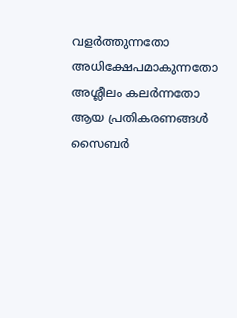വളർത്തുന്നതോ അധിക്ഷേപമാകുന്നതോ അശ്ലീലം കലർന്നതോ ആയ പ്രതികരണങ്ങൾ സൈബർ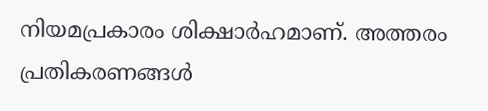നിയമപ്രകാരം ശിക്ഷാർഹമാണ്. അത്തരം പ്രതികരണങ്ങൾ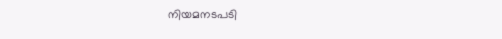നിയമനടപടി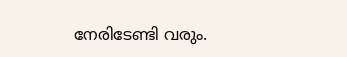നേരിടേണ്ടി വരും.